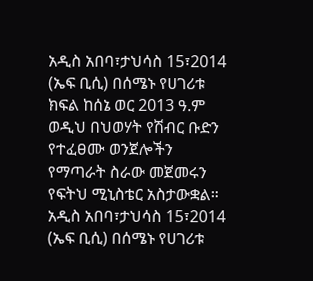አዲስ አበባ፣ታህሳስ 15፣2014 (ኤፍ ቢሲ) በሰሜኑ የሀገሪቱ ክፍል ከሰኔ ወር 2013 ዓ.ም ወዲህ በህወሃት የሽብር ቡድን የተፈፀሙ ወንጀሎችን የማጣራት ስራው መጀመሩን የፍትህ ሚኒስቴር አስታውቋል።
አዲስ አበባ፣ታህሳስ 15፣2014 (ኤፍ ቢሲ) በሰሜኑ የሀገሪቱ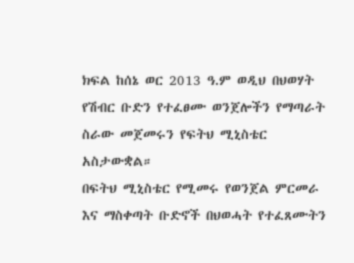ክፍል ከሰኔ ወር 2013 ዓ.ም ወዲህ በህወሃት የሽብር ቡድን የተፈፀሙ ወንጀሎችን የማጣራት ስራው መጀመሩን የፍትህ ሚኒስቴር አስታውቋል።
በፍትህ ሚኒስቴር የሚመሩ የወንጀል ምርመራ እና ማስቀጣት ቡድኖች በህወሓት የተፈጸሙትን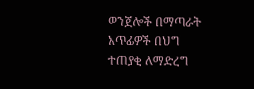ወንጀሎች በማጣራት አጥፊዎች በህግ ተጠያቂ ለማድረግ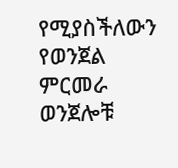የሚያስችለውን የወንጀል ምርመራ ወንጀሎቹ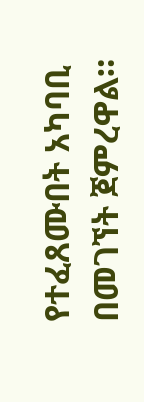የተፈጸሙበት አካባቢ በመገኘት ጀምረዋል።